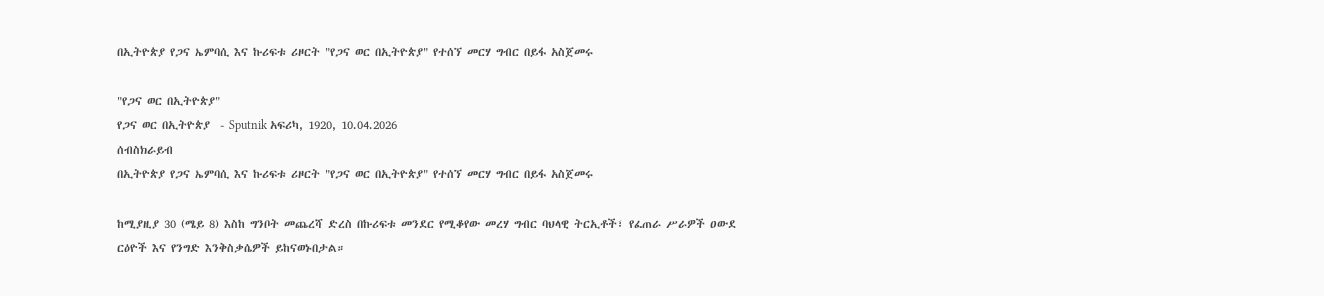በኢትዮጵያ የጋና ኤምባሲ እና ኩሪፍቱ ሪዞርት "የጋና ወር በኢትዮጵያ" የተሰኘ መርሃ ግብር በይፋ አስጀመሩ

"የጋና ወር በኢትዮጵያ"
የጋና ወር በኢትዮጵያ  - Sputnik አፍሪካ, 1920, 10.04.2026
ሰብስክራይብ
በኢትዮጵያ የጋና ኤምባሲ እና ኩሪፍቱ ሪዞርት "የጋና ወር በኢትዮጵያ" የተሰኘ መርሃ ግብር በይፋ አስጀመሩ

ከሚያዚያ 30 (ሜይ 8) እስከ ግንቦት መጨረሻ ድረስ በኩሪፍቱ መንደር የሚቆየው መረሃ ግብር ባህላዊ ትርኢቶች፣ የፈጠራ ሥራዎች ዐውደ ርዕዮች እና የንግድ እንቅስቃሴዎች ይከናወኑበታል።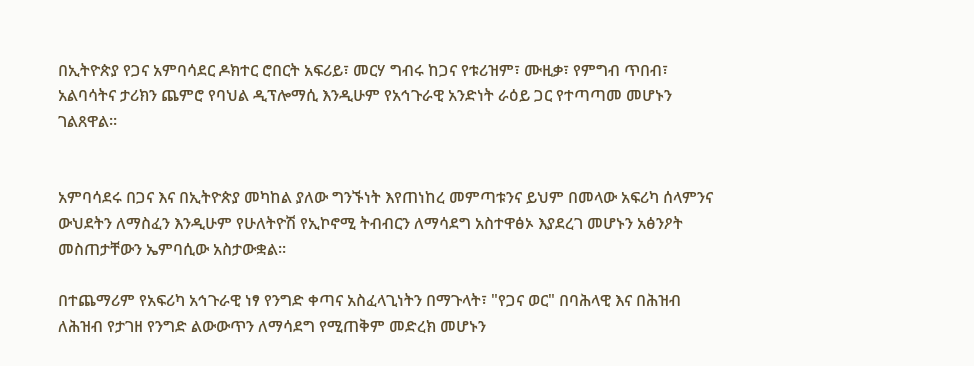በኢትዮጵያ የጋና አምባሳደር ዶክተር ሮበርት አፍሪይ፣ መርሃ ግብሩ ከጋና የቱሪዝም፣ ሙዚቃ፣ የምግብ ጥበብ፣ አልባሳትና ታሪክን ጨምሮ የባህል ዲፕሎማሲ እንዲሁም የአኅጉራዊ አንድነት ራዕይ ጋር የተጣጣመ መሆኑን ገልጸዋል።


አምባሳደሩ በጋና እና በኢትዮጵያ መካከል ያለው ግንኙነት እየጠነከረ መምጣቱንና ይህም በመላው አፍሪካ ሰላምንና ውህደትን ለማስፈን እንዲሁም የሁለትዮሽ የኢኮኖሚ ትብብርን ለማሳደግ አስተዋፅኦ እያደረገ መሆኑን አፅንዖት መስጠታቸውን ኤምባሲው አስታውቋል፡፡

በተጨማሪም የአፍሪካ አኅጉራዊ ነፃ የንግድ ቀጣና አስፈላጊነትን በማጉላት፣ "የጋና ወር" በባሕላዊ እና በሕዝብ ለሕዝብ የታገዘ የንግድ ልውውጥን ለማሳደግ የሚጠቅም መድረክ መሆኑን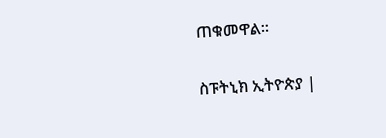ጠቁመዋል።

ስፑትኒክ ኢትዮጵያ |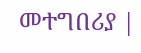መተግበሪያ |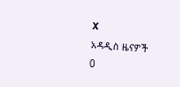X
አዳዲስ ዜናዎች
0